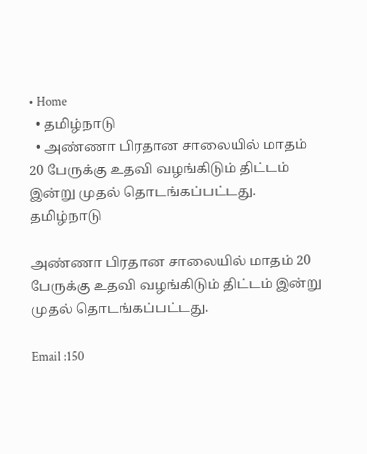• Home
  • தமிழ்நாடு
  • அண்ணா பிரதான சாலையில் மாதம் 20 பேருக்கு உதவி வழங்கிடும் திட்டம் இன்று முதல் தொடங்கப்பட்டது.
தமிழ்நாடு

அண்ணா பிரதான சாலையில் மாதம் 20 பேருக்கு உதவி வழங்கிடும் திட்டம் இன்று முதல் தொடங்கப்பட்டது.

Email :150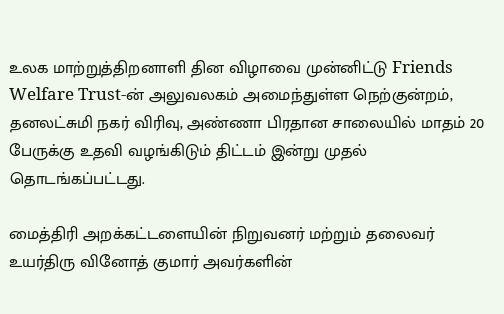உலக மாற்றுத்திறனாளி தின விழாவை முன்னிட்டு Friends Welfare Trust-ன் அலுவலகம் அமைந்துள்ள நெற்குன்றம், தனலட்சுமி நகர் விரிவு, அண்ணா பிரதான சாலையில் மாதம் 20 பேருக்கு உதவி வழங்கிடும் திட்டம் இன்று முதல் தொடங்கப்பட்டது.

மைத்திரி அறக்கட்டளையின் நிறுவனர் மற்றும் தலைவர் உயர்திரு வினோத் குமார் அவர்களின்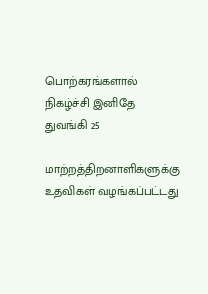பொற்கரங்களால் நிகழ்ச்சி இனிதே துவங்கி 25

மாற்றத்திறனாளிகளுக்கு உதவிகள் வழங்கப்பட்டது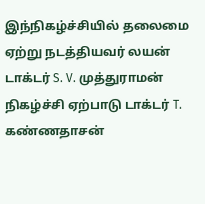இந்நிகழ்ச்சியில் தலைமை ஏற்று நடத்தியவர் லயன் டாக்டர் S. V. முத்துராமன் நிகழ்ச்சி ஏற்பாடு டாக்டர் T. கண்ணதாசன்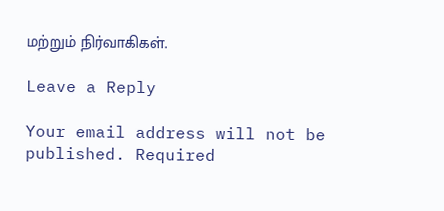மற்றும் நிர்வாகிகள்.

Leave a Reply

Your email address will not be published. Required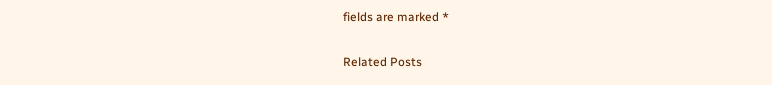fields are marked *

Related Posts